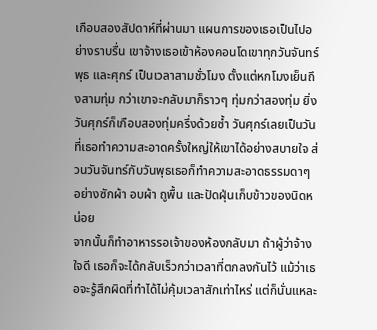เกือบสองสัปดาห์ที่ผ่านมา แผนการของเธอเป็นไปอย่างราบรื่น เขาจ้างเธอเข้าห้องคอนโดเขาทุกวันจันทร์ พุธ และศุกร์ เป็นเวลาสามชั่วโมง ตั้งแต่หกโมงเย็นถึงสามทุ่ม กว่าเขาจะกลับมาก็ราวๆ ทุ่มกว่าสองทุ่ม ยิ่งวันศุกร์ก็เกือบสองทุ่มครึ่งด้วยซ้ำ วันศุกร์เลยเป็นวันที่เธอทำความสะอาดครั้งใหญ่ให้เขาได้อย่างสบายใจ ส่วนวันจันทร์กับวันพุธเธอก็ทำความสะอาดธรรมดาๆ อย่างซักผ้า อบผ้า ถูพื้น และปัดฝุ่นเก็บข้าวของนิดหน่อย
จากนั้นก็ทำอาหารรอเจ้าของห้องกลับมา ถ้าผู้ว่าจ้างใจดี เธอก็จะได้กลับเร็วกว่าเวลาที่ตกลงกันไว้ แม้ว่าเธอจะรู้สึกผิดที่ทำได้ไม่คุ้มเวลาสักเท่าไหร่ แต่ก็นั่นแหละ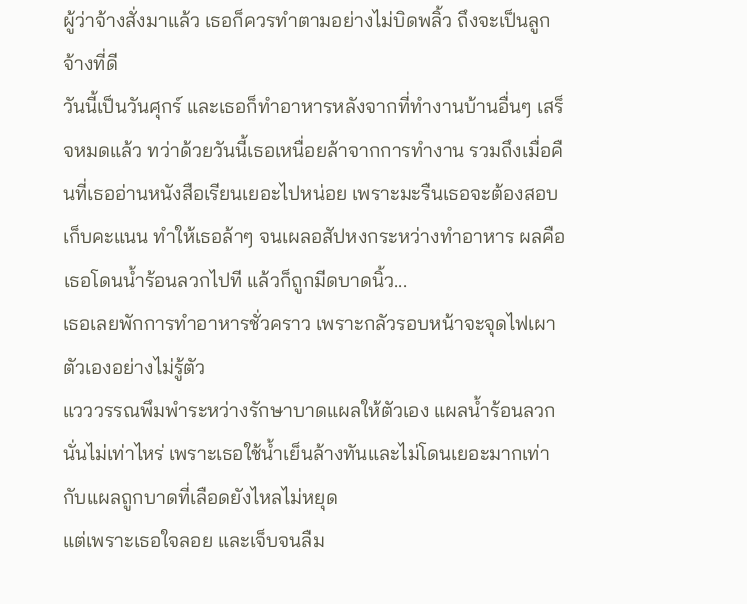ผู้ว่าจ้างสั่งมาแล้ว เธอก็ควรทำตามอย่างไม่บิดพลิ้ว ถึงจะเป็นลูกจ้างที่ดี
วันนี้เป็นวันศุกร์ และเธอก็ทำอาหารหลังจากที่ทำงานบ้านอื่นๆ เสร็จหมดแล้ว ทว่าด้วยวันนี้เธอเหนื่อยล้าจากการทำงาน รวมถึงเมื่อคืนที่เธออ่านหนังสือเรียนเยอะไปหน่อย เพราะมะรืนเธอจะต้องสอบเก็บคะแนน ทำให้เธอล้าๆ จนเผลอสัปหงกระหว่างทำอาหาร ผลคือเธอโดนน้ำร้อนลวกไปที แล้วก็ถูกมีดบาดนิ้ว...
เธอเลยพักการทำอาหารชั่วคราว เพราะกลัวรอบหน้าจะจุดไฟเผาตัวเองอย่างไม่รู้ตัว
แวววรรณพึมพำระหว่างรักษาบาดแผลให้ตัวเอง แผลน้ำร้อนลวกนั่นไม่เท่าไหร่ เพราะเธอใช้น้ำเย็นล้างทันและไม่โดนเยอะมากเท่ากับแผลถูกบาดที่เลือดยังไหลไม่หยุด
แต่เพราะเธอใจลอย และเจ็บจนลืม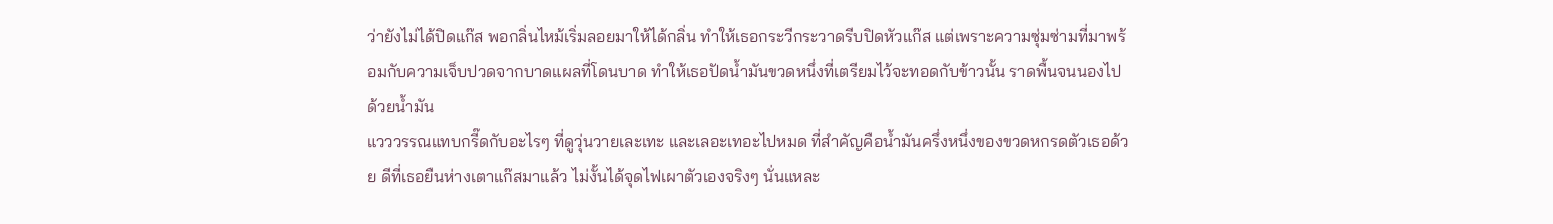ว่ายังไม่ได้ปิดแก๊ส พอกลิ่นไหม้เริ่มลอยมาให้ได้กลิ่น ทำให้เธอกระวีกระวาดรีบปิดหัวแก๊ส แต่เพราะความซุ่มซ่ามที่มาพร้อมกับความเจ็บปวดจากบาดแผลที่โดนบาด ทำให้เธอปัดน้ำมันขวดหนึ่งที่เตรียมไว้จะทอดกับข้าวนั้น ราดพื้นจนนองไปด้วยน้ำมัน
แวววรรณแทบกรี๊ดกับอะไรๆ ที่ดูวุ่นวายเละเทะ และเลอะเทอะไปหมด ที่สำคัญคือน้ำมันครึ่งหนึ่งของขวดหกรดตัวเธอด้วย ดีที่เธอยืนห่างเตาแก๊สมาแล้ว ไม่งั้นได้จุดไฟเผาตัวเองจริงๆ นั่นแหละ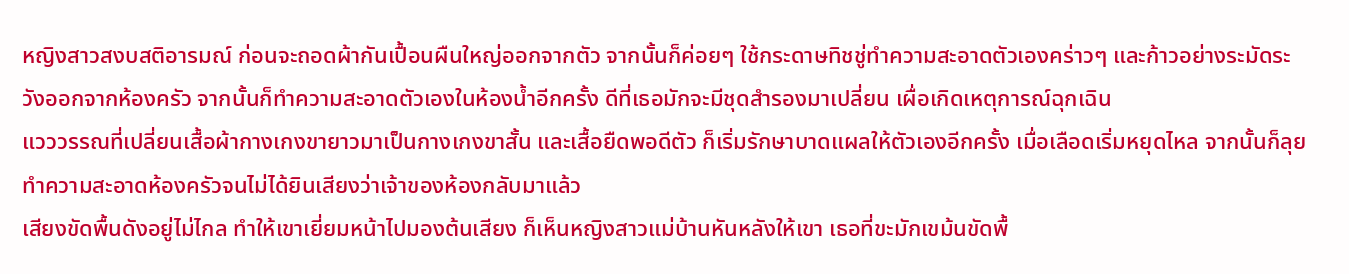หญิงสาวสงบสติอารมณ์ ก่อนจะถอดผ้ากันเปื้อนผืนใหญ่ออกจากตัว จากนั้นก็ค่อยๆ ใช้กระดาษทิชชู่ทำความสะอาดตัวเองคร่าวๆ และก้าวอย่างระมัดระวังออกจากห้องครัว จากนั้นก็ทำความสะอาดตัวเองในห้องน้ำอีกครั้ง ดีที่เธอมักจะมีชุดสำรองมาเปลี่ยน เผื่อเกิดเหตุการณ์ฉุกเฉิน
แวววรรณที่เปลี่ยนเสื้อผ้ากางเกงขายาวมาเป็นกางเกงขาสั้น และเสื้อยืดพอดีตัว ก็เริ่มรักษาบาดแผลให้ตัวเองอีกครั้ง เมื่อเลือดเริ่มหยุดไหล จากนั้นก็ลุยทำความสะอาดห้องครัวจนไม่ได้ยินเสียงว่าเจ้าของห้องกลับมาแล้ว
เสียงขัดพื้นดังอยู่ไม่ไกล ทำให้เขาเยี่ยมหน้าไปมองต้นเสียง ก็เห็นหญิงสาวแม่บ้านหันหลังให้เขา เธอที่ขะมักเขม้นขัดพื้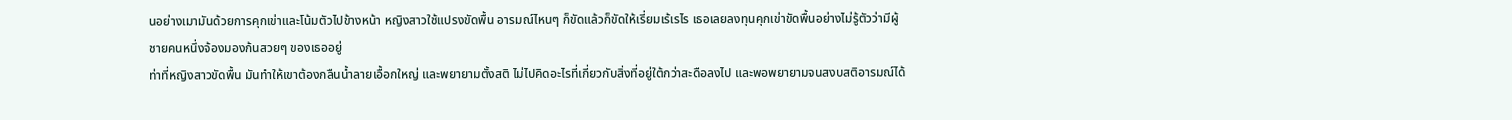นอย่างเมามันด้วยการคุกเข่าและโน้มตัวไปข้างหน้า หญิงสาวใช้แปรงขัดพื้น อารมณ์ไหนๆ ก็ขัดแล้วก็ขัดให้เรี่ยมเร้เรไร เธอเลยลงทุนคุกเข่าขัดพื้นอย่างไม่รู้ตัวว่ามีผู้ชายคนหนึ่งจ้องมองก้นสวยๆ ของเธออยู่
ท่าที่หญิงสาวขัดพื้น มันทำให้เขาต้องกลืนน้ำลายเอื้อกใหญ่ และพยายามตั้งสติ ไม่ไปคิดอะไรที่เกี่ยวกับสิ่งที่อยู่ใต้กว่าสะดือลงไป และพอพยายามจนสงบสติอารมณ์ได้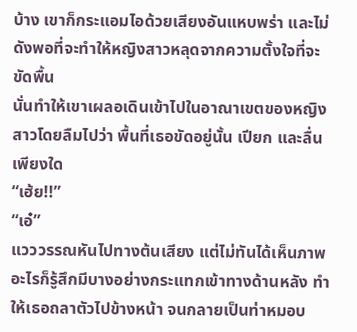บ้าง เขาก็กระแอมไอด้วยเสียงอันแหบพร่า และไม่ดังพอที่จะทำให้หญิงสาวหลุดจากความตั้งใจที่จะขัดพื้น
นั่นทำให้เขาเผลอเดินเข้าไปในอาณาเขตของหญิงสาวโดยลืมไปว่า พื้นที่เธอขัดอยู่นั้น เปียก และลื่นเพียงใด
“เฮ้ย!!”
“เอ๋”
แวววรรณหันไปทางต้นเสียง แต่ไม่ทันได้เห็นภาพอะไรก็รู้สึกมีบางอย่างกระแทกเข้าทางด้านหลัง ทำให้เธอถลาตัวไปข้างหน้า จนกลายเป็นท่าหมอบ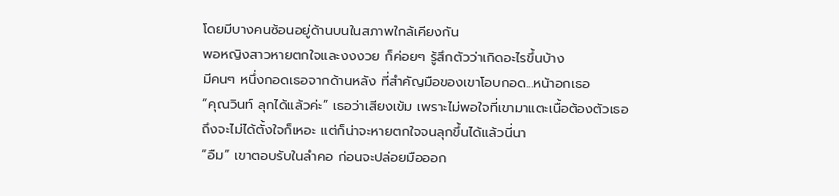โดยมีบางคนซ้อนอยู่ด้านบนในสภาพใกล้เคียงกัน
พอหญิงสาวหายตกใจและงงงวย ก็ค่อยๆ รู้สึกตัวว่าเกิดอะไรขึ้นบ้าง
มีคนๆ หนึ่งกอดเธอจากด้านหลัง ที่สำคัญมือของเขาโอบกอด...หน้าอกเธอ
“คุณวินท์ ลุกได้แล้วค่ะ” เธอว่าเสียงเข้ม เพราะไม่พอใจที่เขามาแตะเนื้อต้องตัวเธอ ถึงจะไม่ได้ตั้งใจก็เหอะ แต่ก็น่าจะหายตกใจจนลุกขึ้นได้แล้วนี่นา
“อืม” เขาตอบรับในลำคอ ก่อนจะปล่อยมือออก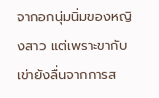จากอกนุ่มนิ่มของหญิงสาว แต่เพราะขากับเข่ายังลื่นจากการส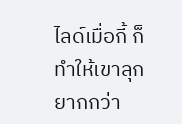ไลด์เมื่อกี้ ก็ทำให้เขาลุกยากกว่า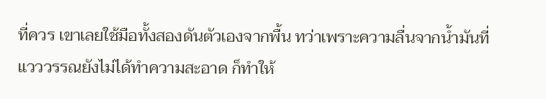ที่ควร เขาเลยใช้มือทั้งสองดันตัวเองจากพื้น ทว่าเพราะความลื่นจากน้ำมันที่แวววรรณยังไม่ได้ทำความสะอาด ก็ทำให้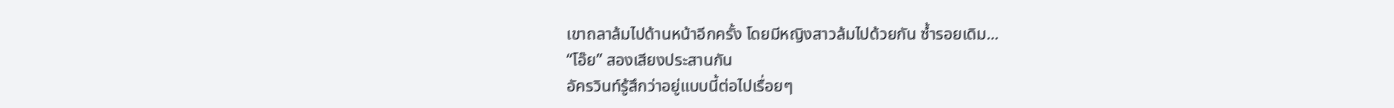เขาถลาล้มไปด้านหน้าอีกครั้ง โดยมีหญิงสาวล้มไปด้วยกัน ซ้ำรอยเดิม...
“โอ๊ย” สองเสียงประสานกัน
อัครวินท์รู้สึกว่าอยู่แบบนี้ต่อไปเรื่อยๆ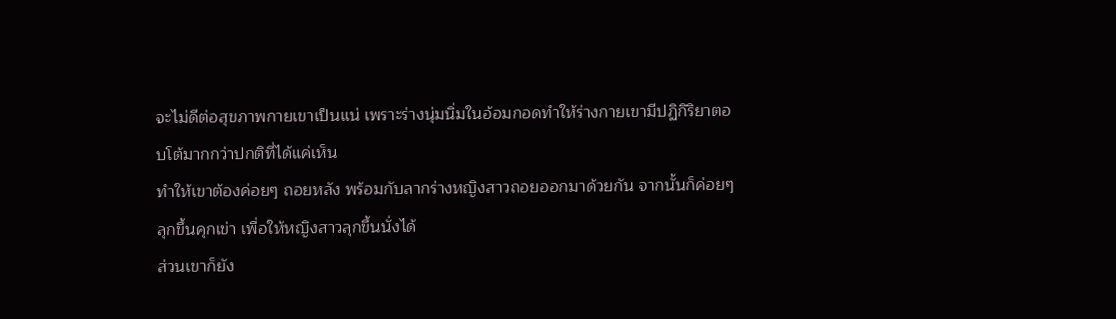จะไม่ดีต่อสุขภาพกายเขาเป็นแน่ เพราะร่างนุ่มนิ่มในอ้อมกอดทำให้ร่างกายเขามีปฏิกิริยาตอบโต้มากกว่าปกติที่ได้แค่เห็น
ทำให้เขาต้องค่อยๆ ถอยหลัง พร้อมกับลากร่างหญิงสาวถอยออกมาด้วยกัน จากนั้นก็ค่อยๆ ลุกขึ้นคุกเข่า เพื่อให้หญิงสาวลุกขึ้นนั่งได้
ส่วนเขาก็ยัง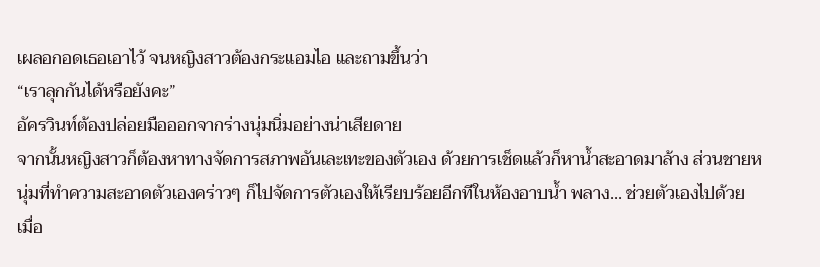เผลอกอดเธอเอาไว้ จนหญิงสาวต้องกระแอมไอ และถามขึ้นว่า
“เราลุกกันได้หรือยังคะ”
อัครวินท์ต้องปล่อยมือออกจากร่างนุ่มนิ่มอย่างน่าเสียดาย
จากนั้นหญิงสาวก็ต้องหาทางจัดการสภาพอันเละเทะของตัวเอง ด้วยการเช็ดแล้วก็หาน้ำสะอาดมาล้าง ส่วนชายหนุ่มที่ทำความสะอาดตัวเองคร่าวๆ ก็ไปจัดการตัวเองให้เรียบร้อยอีกทีในห้องอาบน้ำ พลาง... ช่วยตัวเองไปด้วย
เมื่อ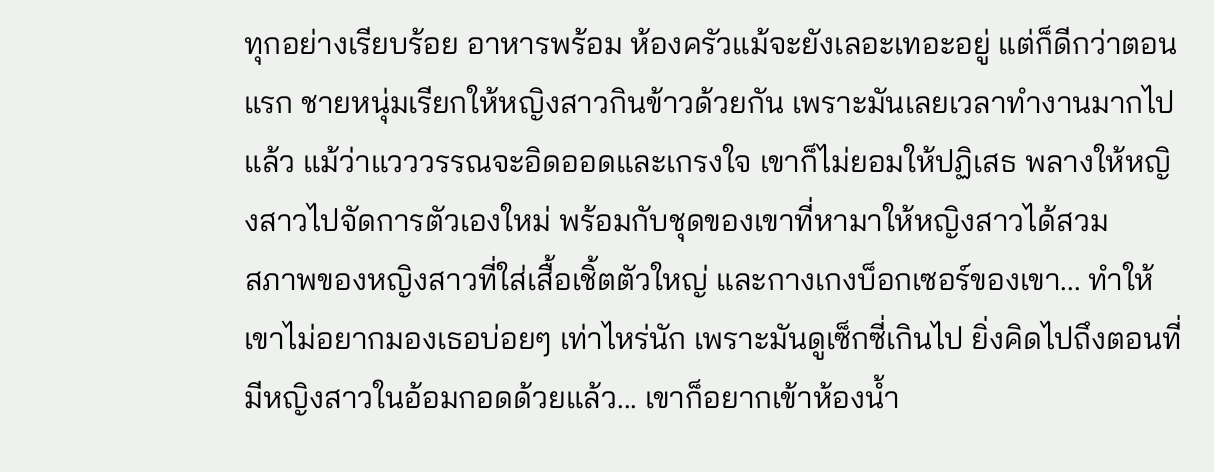ทุกอย่างเรียบร้อย อาหารพร้อม ห้องครัวแม้จะยังเลอะเทอะอยู่ แต่ก็ดีกว่าตอนแรก ชายหนุ่มเรียกให้หญิงสาวกินข้าวด้วยกัน เพราะมันเลยเวลาทำงานมากไปแล้ว แม้ว่าแวววรรณจะอิดออดและเกรงใจ เขาก็ไม่ยอมให้ปฏิเสธ พลางให้หญิงสาวไปจัดการตัวเองใหม่ พร้อมกับชุดของเขาที่หามาให้หญิงสาวได้สวม
สภาพของหญิงสาวที่ใส่เสื้อเชิ้ตตัวใหญ่ และกางเกงบ็อกเซอร์ของเขา... ทำให้เขาไม่อยากมองเธอบ่อยๆ เท่าไหร่นัก เพราะมันดูเซ็กซี่เกินไป ยิ่งคิดไปถึงตอนที่มีหญิงสาวในอ้อมกอดด้วยแล้ว... เขาก็อยากเข้าห้องน้ำ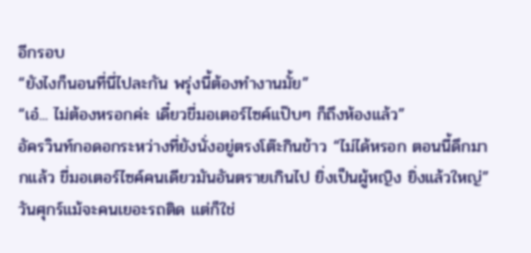อีกรอบ
“ยังไงก็นอนที่นี่ไปละกัน พรุ่งนี้ต้องทำงานมั้ย”
“เอ๋... ไม่ต้องหรอกค่ะ เดี๋ยวขี่มอเตอร์ไซค์แป๊บๆ ก็ถึงห้องแล้ว”
อัครวินท์กอดอกระหว่างที่ยังนั่งอยู่ตรงโต๊ะกินข้าว “ไม่ได้หรอก ตอนนี้ดึกมากแล้ว ขี่มอเตอร์ไซค์คนเดียวมันอันตรายเกินไป ยิ่งเป็นผู้หญิง ยิ่งแล้วใหญ่”
วันศุกร์แม้จะคนเยอะรถติด แต่ก็ใช่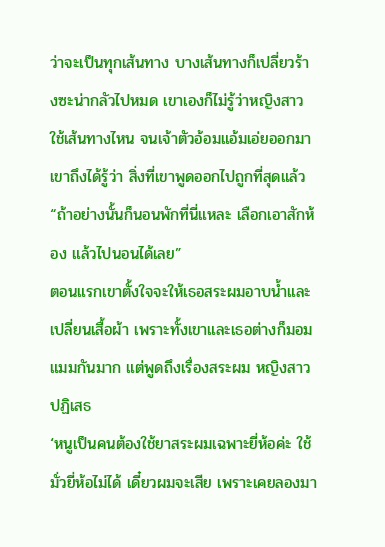ว่าจะเป็นทุกเส้นทาง บางเส้นทางก็เปลี่ยวร้างซะน่ากลัวไปหมด เขาเองก็ไม่รู้ว่าหญิงสาวใช้เส้นทางไหน จนเจ้าตัวอ้อมแอ้มเอ่ยออกมา เขาถึงได้รู้ว่า สิ่งที่เขาพูดออกไปถูกที่สุดแล้ว
“ถ้าอย่างนั้นก็นอนพักที่นี่แหละ เลือกเอาสักห้อง แล้วไปนอนได้เลย”
ตอนแรกเขาตั้งใจจะให้เธอสระผมอาบน้ำและเปลี่ยนเสื้อผ้า เพราะทั้งเขาและเธอต่างก็มอมแมมกันมาก แต่พูดถึงเรื่องสระผม หญิงสาวปฏิเสธ
‘หนูเป็นคนต้องใช้ยาสระผมเฉพาะยี่ห้อค่ะ ใช้มั่วยี่ห้อไม่ได้ เดี๋ยวผมจะเสีย เพราะเคยลองมา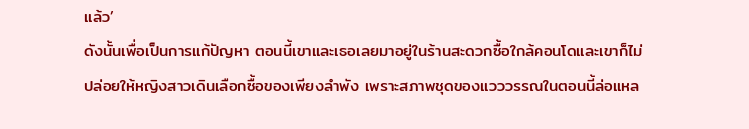แล้ว’
ดังนั้นเพื่อเป็นการแก้ปัญหา ตอนนี้เขาและเธอเลยมาอยู่ในร้านสะดวกซื้อใกล้คอนโดและเขาก็ไม่ปล่อยให้หญิงสาวเดินเลือกซื้อของเพียงลำพัง เพราะสภาพชุดของแวววรรณในตอนนี้ล่อแหล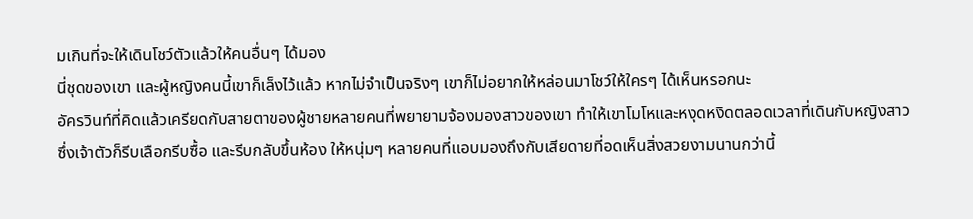มเกินที่จะให้เดินโชว์ตัวแล้วให้คนอื่นๆ ได้มอง
นี่ชุดของเขา และผู้หญิงคนนี้เขาก็เล็งไว้แล้ว หากไม่จำเป็นจริงๆ เขาก็ไม่อยากให้หล่อนมาโชว์ให้ใครๆ ได้เห็นหรอกนะ
อัครวินท์ที่คิดแล้วเครียดกับสายตาของผู้ชายหลายคนที่พยายามจ้องมองสาวของเขา ทำให้เขาโมโหและหงุดหงิดตลอดเวลาที่เดินกับหญิงสาว
ซึ่งเจ้าตัวก็รีบเลือกรีบซื้อ และรีบกลับขึ้นห้อง ให้หนุ่มๆ หลายคนที่แอบมองถึงกับเสียดายที่อดเห็นสิ่งสวยงามนานกว่านี้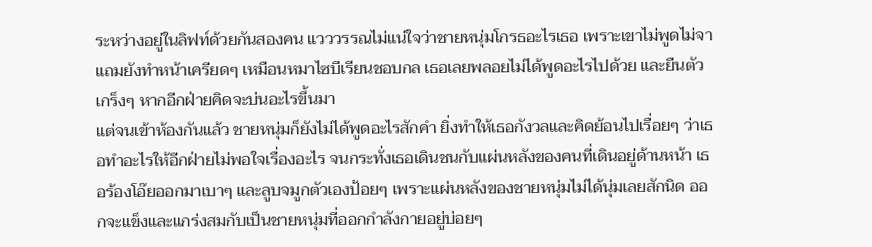ระหว่างอยู่ในลิฟท์ด้วยกันสองคน แวววรรณไม่แน่ใจว่าชายหนุ่มโกรธอะไรเธอ เพราะเขาไม่พูดไม่จา แถมยังทำหน้าเครียดๆ เหมือนหมาไซบีเรียนชอบกล เธอเลยพลอยไม่ได้พูดอะไรไปด้วย และยืนตัวเกร็งๆ หากอีกฝ่ายคิดจะบ่นอะไรขึ้นมา
แต่จนเข้าห้องกันแล้ว ชายหนุ่มก็ยังไม่ได้พูดอะไรสักคำ ยิ่งทำให้เธอกังวลและคิดย้อนไปเรื่อยๆ ว่าเธอทำอะไรให้อีกฝ่ายไม่พอใจเรื่องอะไร จนกระทั่งเธอเดินชนกับแผ่นหลังของคนที่เดินอยู่ด้านหน้า เธอร้องโอ๊ยออกมาเบาๆ และลูบจมูกตัวเองป้อยๆ เพราะแผ่นหลังของชายหนุ่มไม่ได้นุ่มเลยสักนิด ออกจะแข็งและแกร่งสมกับเป็นชายหนุ่มที่ออกกำลังกายอยู่บ่อยๆ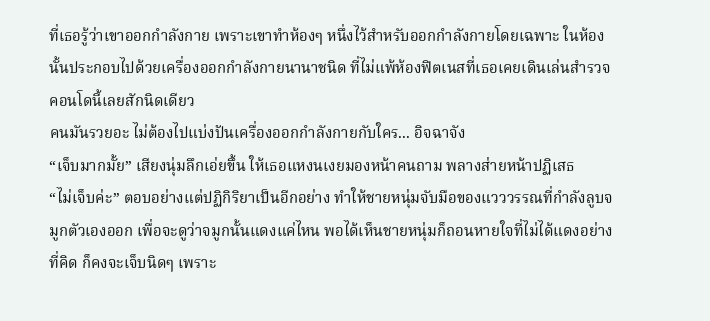ที่เธอรู้ว่าเขาออกกำลังกาย เพราะเขาทำห้องๆ หนึ่งไว้สำหรับออกกำลังกายโดยเฉพาะ ในห้องนั้นประกอบไปด้วยเครื่องออกกำลังกายนานาชนิด ที่ไม่แพ้ห้องฟิตเนสที่เธอเคยเดินเล่นสำรวจคอนโดนี้เลยสักนิดเดียว
คนมันรวยอะ ไม่ต้องไปแบ่งปันเครื่องออกกำลังกายกับใคร... อิจฉาจัง
“เจ็บมากมั้ย” เสียงนุ่มลึกเอ่ยขึ้น ให้เธอแหงนเงยมองหน้าคนถาม พลางส่ายหน้าปฏิเสธ
“ไม่เจ็บค่ะ” ตอบอย่างแต่ปฏิกิริยาเป็นอีกอย่าง ทำให้ชายหนุ่มจับมือของแวววรรณที่กำลังลูบจมูกตัวเองออก เพื่อจะดูว่าจมูกนั้นแดงแค่ไหน พอได้เห็นชายหนุ่มก็ถอนหายใจที่ไม่ได้แดงอย่างที่คิด ก็คงจะเจ็บนิดๆ เพราะ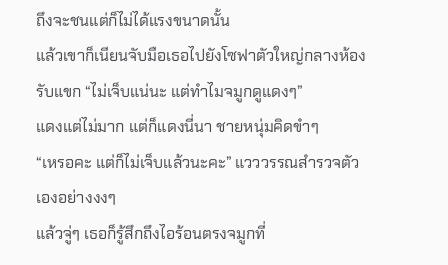ถึงจะชนแต่ก็ไม่ได้แรงขนาดนั้น
แล้วเขาก็เนียนจับมือเธอไปยังโซฟาตัวใหญ่กลางห้องรับแขก “ไม่เจ็บแน่นะ แต่ทำไมจมูกดูแดงๆ”
แดงแต่ไม่มาก แต่ก็แดงนี่นา ชายหนุ่มคิดขำๆ
“เหรอคะ แต่ก็ไม่เจ็บแล้วนะคะ” แวววรรณสำรวจตัวเองอย่างงงๆ
แล้วจู่ๆ เธอก็รู้สึกถึงไอร้อนตรงจมูกที่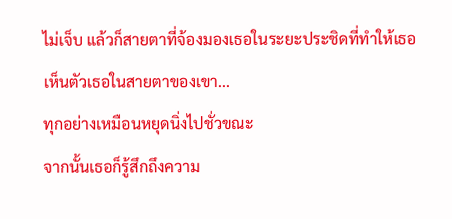ไม่เจ็บ แล้วก็สายตาที่จ้องมองเธอในระยะประชิดที่ทำให้เธอเห็นตัวเธอในสายตาของเขา...
ทุกอย่างเหมือนหยุดนิ่งไปชั่วขณะ
จากนั้นเธอก็รู้สึกถึงความ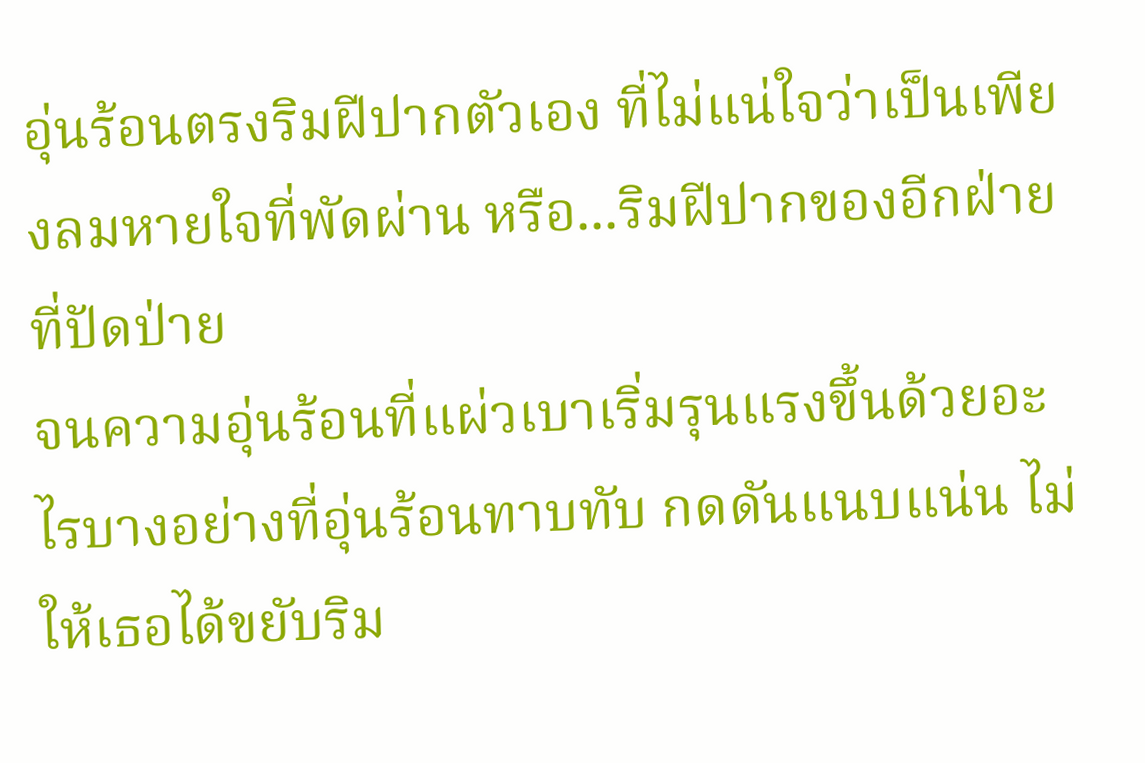อุ่นร้อนตรงริมฝีปากตัวเอง ที่ไม่แน่ใจว่าเป็นเพียงลมหายใจที่พัดผ่าน หรือ...ริมฝีปากของอีกฝ่ายที่ปัดป่าย
จนความอุ่นร้อนที่แผ่วเบาเริ่มรุนแรงขึ้นด้วยอะไรบางอย่างที่อุ่นร้อนทาบทับ กดดันแนบแน่น ไม่ให้เธอได้ขยับริม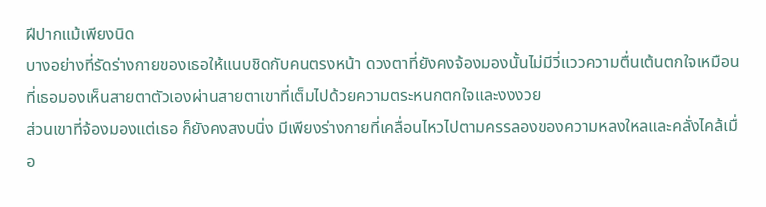ฝีปากแม้เพียงนิด
บางอย่างที่รัดร่างกายของเธอให้แนบชิดกับคนตรงหน้า ดวงตาที่ยังคงจ้องมองนั้นไม่มีวี่แววความตื่นเต้นตกใจเหมือนที่เธอมองเห็นสายตาตัวเองผ่านสายตาเขาที่เต็มไปด้วยความตระหนกตกใจและงงงวย
ส่วนเขาที่จ้องมองแต่เธอ ก็ยังคงสงบนิ่ง มีเพียงร่างกายที่เคลื่อนไหวไปตามครรลองของความหลงใหลและคลั่งไคล้เมื่อ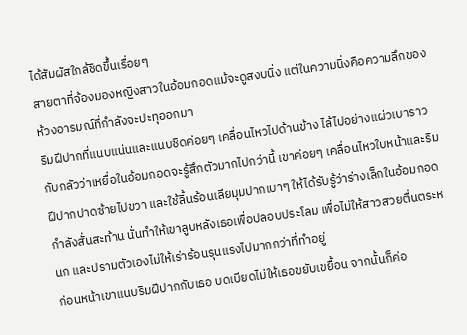ได้สัมผัสใกล้ชิดขึ้นเรื่อยๆ
สายตาที่จ้องมองหญิงสาวในอ้อมกอดแม้จะดูสงบนิ่ง แต่ในความนิ่งคือความลึกของห้วงอารมณ์ที่กำลังจะปะทุออกมา
ริมฝีปากที่แนบแน่นและแนบชิดค่อยๆ เคลื่อนไหวไปด้านข้าง ไล้ไปอย่างแผ่วเบาราวกับกลัวว่าเหยื่อในอ้อมกอดจะรู้สึกตัวมากไปกว่านี้ เขาค่อยๆ เคลื่อนไหวใบหน้าและริมฝีปากปาดซ้ายไปขวา และใช้ลิ้นร้อนเลียมุมปากเบาๆ ให้ได้รับรู้ว่าร่างเล็กในอ้อมกอดกำลังสั่นสะท้าน นั่นทำให้เขาลูบหลังเธอเพื่อปลอบประโลม เพื่อไม่ให้สาวสวยตื่นตระหนก และปรามตัวเองไม่ให้เร่าร้อนรุนแรงไปมากกว่าที่ทำอยู่
ก่อนหน้าเขาแนบริมฝีปากกับเธอ บดเบียดไม่ให้เธอขยับเขยื้อน จากนั้นก็ค่อ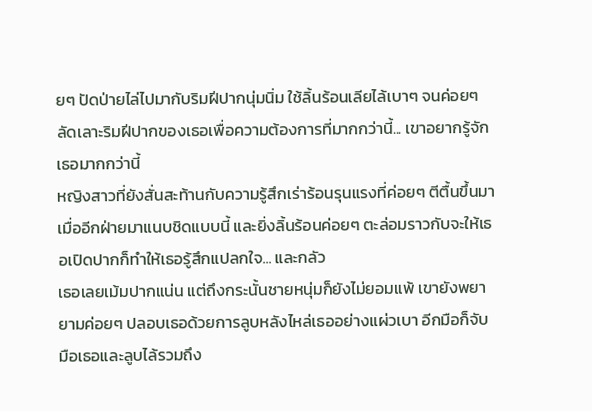ยๆ ปัดป่ายไล่ไปมากับริมฝีปากนุ่มนิ่ม ใช้ลิ้นร้อนเลียไล้เบาๆ จนค่อยๆ ลัดเลาะริมฝีปากของเธอเพื่อความต้องการที่มากกว่านี้... เขาอยากรู้จักเธอมากกว่านี้
หญิงสาวที่ยังสั่นสะท้านกับความรู้สึกเร่าร้อนรุนแรงที่ค่อยๆ ตีตื้นขึ้นมาเมื่ออีกฝ่ายมาแนบชิดแบบนี้ และยิ่งลิ้นร้อนค่อยๆ ตะล่อมราวกับจะให้เธอเปิดปากก็ทำให้เธอรู้สึกแปลกใจ... และกลัว
เธอเลยเม้มปากแน่น แต่ถึงกระนั้นชายหนุ่มก็ยังไม่ยอมแพ้ เขายังพยายามค่อยๆ ปลอบเธอด้วยการลูบหลังไหล่เธออย่างแผ่วเบา อีกมือก็จับมือเธอและลูบไล้รวมถึง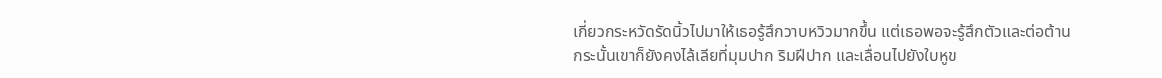เกี่ยวกระหวัดรัดนิ้วไปมาให้เธอรู้สึกวาบหวิวมากขึ้น แต่เธอพอจะรู้สึกตัวและต่อต้าน
กระนั้นเขาก็ยังคงไล้เลียที่มุมปาก ริมฝีปาก และเลื่อนไปยังใบหูข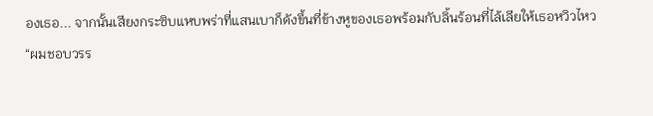องเธอ... จากนั้นเสียงกระซิบแหบพร่าที่แสนเบาก็ดังขึ้นที่ข้างหูของเธอพร้อมกับลิ้นร้อนที่ไล้เลียให้เธอหวิวไหว
“ผมชอบวรร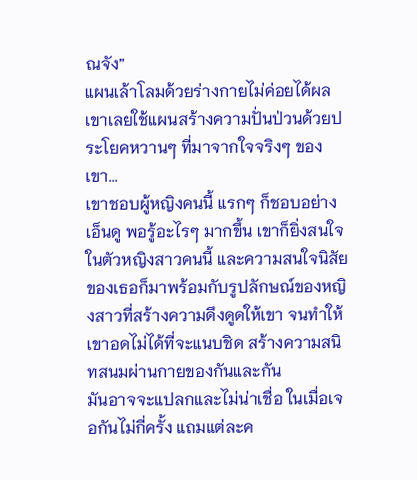ณจัง”
แผนเล้าโลมด้วยร่างกายไม่ค่อยได้ผล เขาเลยใช้แผนสร้างความปั่นป่วนด้วยประโยคหวานๆ ที่มาจากใจจริงๆ ของเขา...
เขาชอบผู้หญิงคนนี้ แรกๆ ก็ชอบอย่างเอ็นดู พอรู้อะไรๆ มากขึ้น เขาก็ยิ่งสนใจในตัวหญิงสาวคนนี้ และความสนใจนิสัยของเธอก็มาพร้อมกับรูปลักษณ์ของหญิงสาวที่สร้างความดึงดูดให้เขา จนทำให้เขาอดไม่ได้ที่จะแนบชิด สร้างความสนิทสนมผ่านกายของกันและกัน
มันอาจจะแปลกและไม่น่าเชื่อ ในเมื่อเจอกันไม่กี่ครั้ง แถมแต่ละค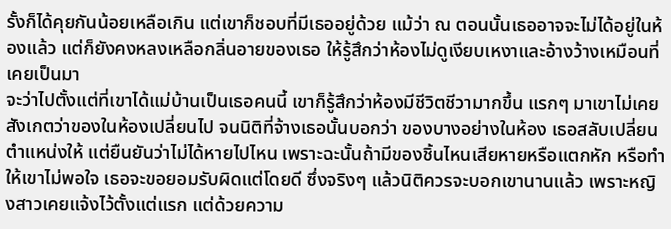รั้งก็ได้คุยกันน้อยเหลือเกิน แต่เขาก็ชอบที่มีเธออยู่ด้วย แม้ว่า ณ ตอนนั้นเธออาจจะไม่ได้อยู่ในห้องแล้ว แต่ก็ยังคงหลงเหลือกลิ่นอายของเธอ ให้รู้สึกว่าห้องไม่ดูเงียบเหงาและอ้างว้างเหมือนที่เคยเป็นมา
จะว่าไปตั้งแต่ที่เขาได้แม่บ้านเป็นเธอคนนี้ เขาก็รู้สึกว่าห้องมีชีวิตชีวามากขึ้น แรกๆ มาเขาไม่เคยสังเกตว่าของในห้องเปลี่ยนไป จนนิติที่จ้างเธอนั้นบอกว่า ของบางอย่างในห้อง เธอสลับเปลี่ยนตำแหน่งให้ แต่ยืนยันว่าไม่ได้หายไปไหน เพราะฉะนั้นถ้ามีของชิ้นไหนเสียหายหรือแตกหัก หรือทำให้เขาไม่พอใจ เธอจะขอยอมรับผิดแต่โดยดี ซึ่งจริงๆ แล้วนิติควรจะบอกเขานานแล้ว เพราะหญิงสาวเคยแจ้งไว้ตั้งแต่แรก แต่ด้วยความ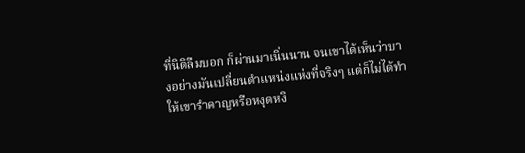ที่นิติลืมบอก ก็ผ่านมาเนิ่นนาน จนเขาได้เห็นว่าบางอย่างมันเปลี่ยนตำแหน่งแห่งที่จริงๆ แต่ก็ไม่ได้ทำให้เขารำคาญหรือหงุดหงิ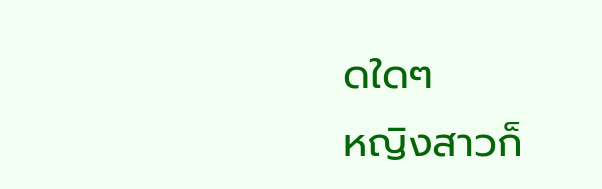ดใดๆ
หญิงสาวก็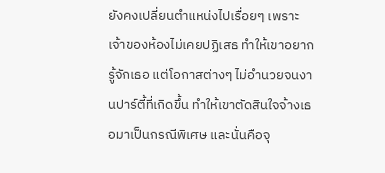ยังคงเปลี่ยนตำแหน่งไปเรื่อยๆ เพราะเจ้าของห้องไม่เคยปฏิเสธ ทำให้เขาอยากรู้จักเธอ แต่โอกาสต่างๆ ไม่อำนวยจนงานปาร์ตี้ที่เกิดขึ้น ทำให้เขาตัดสินใจจ้างเธอมาเป็นกรณีพิเศษ และนั่นคือจุ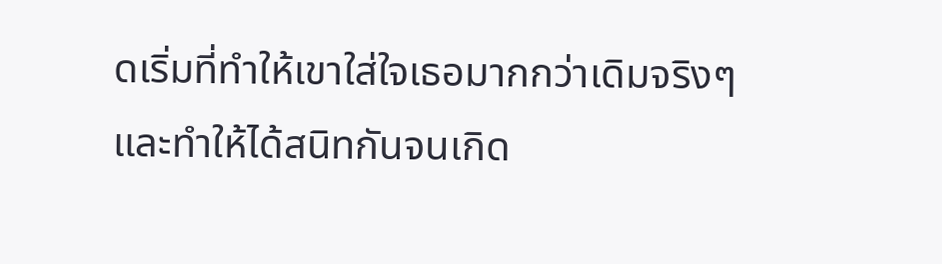ดเริ่มที่ทำให้เขาใส่ใจเธอมากกว่าเดิมจริงๆและทำให้ได้สนิทกันจนเกิด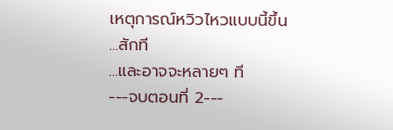เหตุการณ์หวิวไหวแบบนี้ขึ้น
...สักที
...และอาจจะหลายๆ ที
---จบตอนที่ 2---